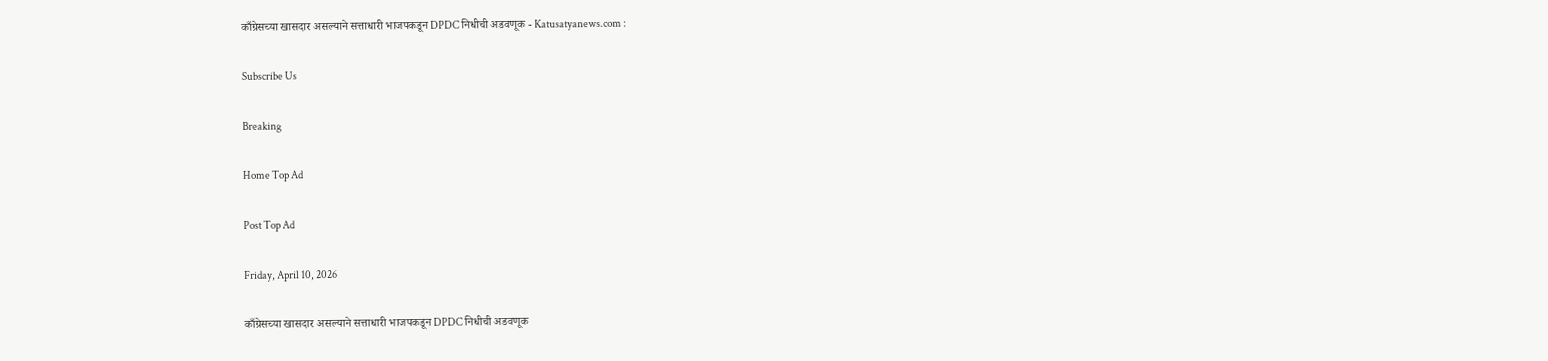काँग्रेसच्या खासदार असल्याने सत्ताधारी भाजपकडून DPDC निधीची अडवणूक - Katusatyanews.com :

Subscribe Us

Breaking

Home Top Ad

Post Top Ad

Friday, April 10, 2026

काँग्रेसच्या खासदार असल्याने सत्ताधारी भाजपकडून DPDC निधीची अडवणूक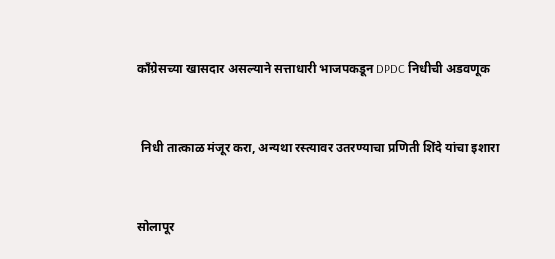काँग्रेसच्या खासदार असल्याने सत्ताधारी भाजपकडून DPDC निधीची अडवणूक


 निधी तात्काळ मंजूर करा, अन्यथा रस्त्यावर उतरण्याचा प्रणिती शिंदे यांचा इशारा


सोलापूर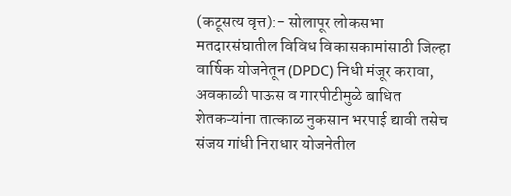(कटूसत्य वृत्त):- सोलापूर लोकसभा मतदारसंघातील विविध विकासकामांसाठी जिल्हा वार्षिक योजनेतून (DPDC) निधी मंजूर करावा, अवकाळी पाऊस व गारपीटीमुळे बाधित शेतकऱ्यांना तात्काळ नुकसान भरपाई द्यावी तसेच संजय गांधी निराधार योजनेतील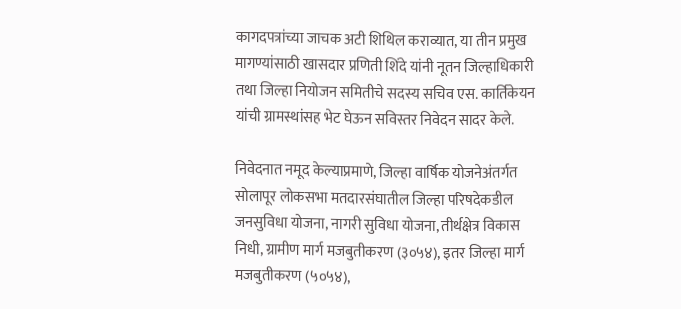कागदपत्रांच्या जाचक अटी शिथिल कराव्यात, या तीन प्रमुख मागण्यांसाठी खासदार प्रणिती शिंदे यांनी नूतन जिल्हाधिकारी तथा जिल्हा नियोजन समितीचे सदस्य सचिव एस. कार्तिकेयन यांची ग्रामस्थांसह भेट घेऊन सविस्तर निवेदन सादर केले.

निवेदनात नमूद केल्याप्रमाणे, जिल्हा वार्षिक योजनेअंतर्गत सोलापूर लोकसभा मतदारसंघातील जिल्हा परिषदेकडील जनसुविधा योजना, नागरी सुविधा योजना, तीर्थक्षेत्र विकास निधी, ग्रामीण मार्ग मजबुतीकरण (३०५४), इतर जिल्हा मार्ग मजबुतीकरण (५०५४),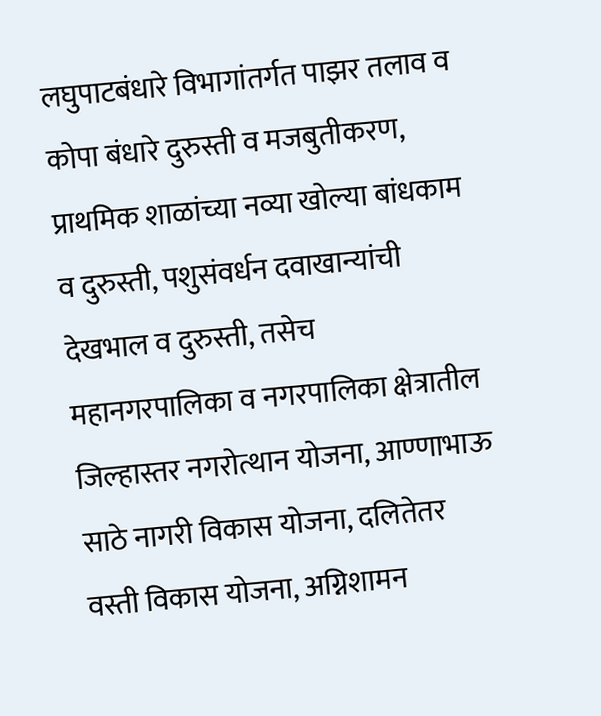लघुपाटबंधारे विभागांतर्गत पाझर तलाव व कोपा बंधारे दुरुस्ती व मजबुतीकरण, प्राथमिक शाळांच्या नव्या खोल्या बांधकाम व दुरुस्ती, पशुसंवर्धन दवाखान्यांची देखभाल व दुरुस्ती, तसेच महानगरपालिका व नगरपालिका क्षेत्रातील जिल्हास्तर नगरोत्थान योजना, आण्णाभाऊ साठे नागरी विकास योजना, दलितेतर वस्ती विकास योजना, अग्निशामन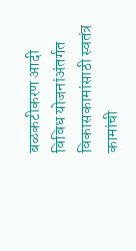बळकटीकरण आदी विविध योजनांअंतर्गत विकासकामांसाठी स्वतंत्र कामांची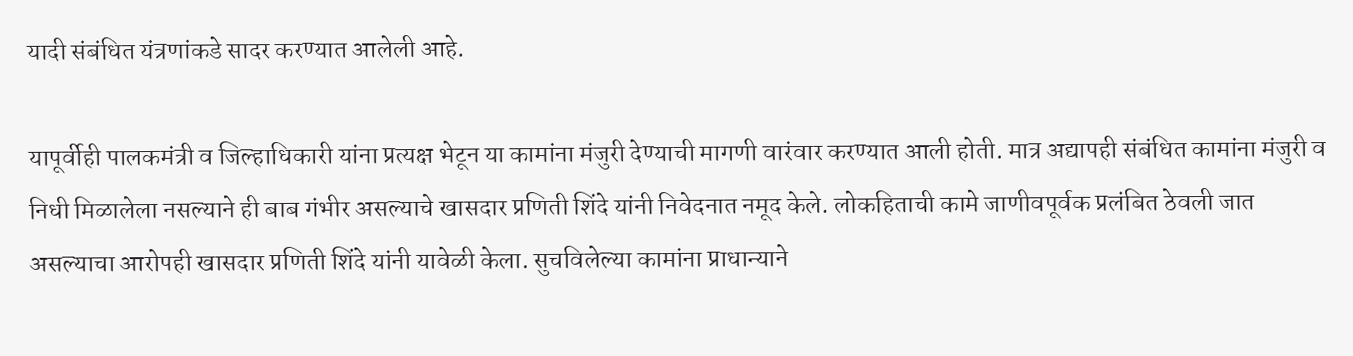यादी संबंधित यंत्रणांकडे सादर करण्यात आलेली आहे.

यापूर्वीही पालकमंत्री व जिल्हाधिकारी यांना प्रत्यक्ष भेटून या कामांना मंजुरी देण्याची मागणी वारंवार करण्यात आली होती. मात्र अद्यापही संबंधित कामांना मंजुरी व निधी मिळालेला नसल्याने ही बाब गंभीर असल्याचे खासदार प्रणिती शिंदे यांनी निवेदनात नमूद केले. लोकहिताची कामे जाणीवपूर्वक प्रलंबित ठेवली जात असल्याचा आरोपही खासदार प्रणिती शिंदे यांनी यावेळी केला. सुचविलेल्या कामांना प्राधान्याने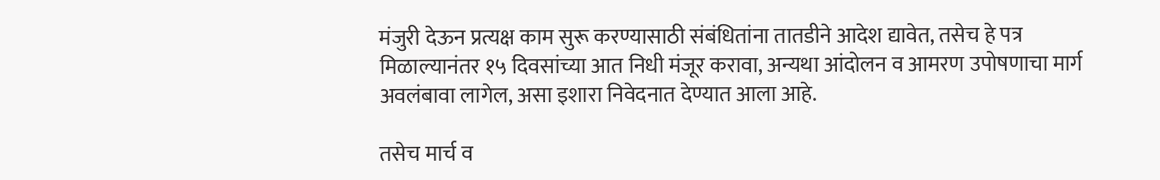मंजुरी देऊन प्रत्यक्ष काम सुरू करण्यासाठी संबंधितांना तातडीने आदेश द्यावेत, तसेच हे पत्र मिळाल्यानंतर १५ दिवसांच्या आत निधी मंजूर करावा, अन्यथा आंदोलन व आमरण उपोषणाचा मार्ग अवलंबावा लागेल, असा इशारा निवेदनात देण्यात आला आहे.

तसेच मार्च व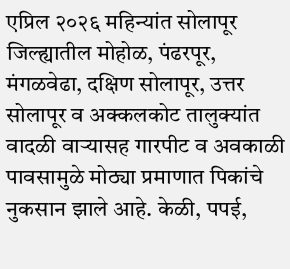एप्रिल २०२६ महिन्यांत सोलापूर जिल्ह्यातील मोहोळ, पंढरपूर, मंगळवेढा, दक्षिण सोलापूर, उत्तर सोलापूर व अक्कलकोट तालुक्यांत वादळी वाऱ्यासह गारपीट व अवकाळी पावसामुळे मोठ्या प्रमाणात पिकांचे नुकसान झाले आहे. केळी, पपई,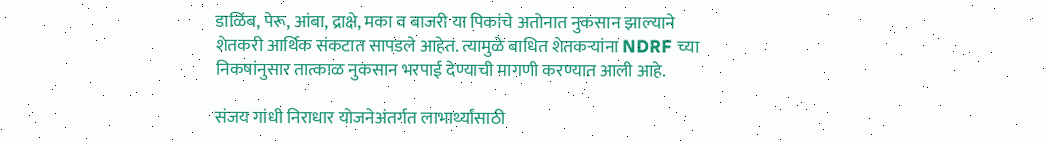डाळिंब, पेरू, आंबा, द्राक्षे, मका व बाजरी या पिकांचे अतोनात नुकसान झाल्याने शेतकरी आर्थिक संकटात सापडले आहेत. त्यामुळे बाधित शेतकऱ्यांना NDRF च्या निकषांनुसार तात्काळ नुकसान भरपाई देण्याची मागणी करण्यात आली आहे.

संजय गांधी निराधार योजनेअंतर्गत लाभार्थ्यांसाठी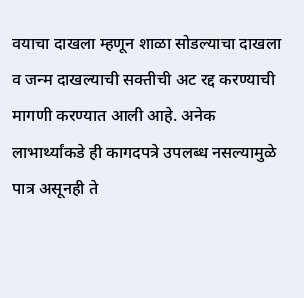वयाचा दाखला म्हणून शाळा सोडल्याचा दाखला व जन्म दाखल्याची सक्तीची अट रद्द करण्याची मागणी करण्यात आली आहे. अनेक लाभार्थ्यांकडे ही कागदपत्रे उपलब्ध नसल्यामुळे पात्र असूनही ते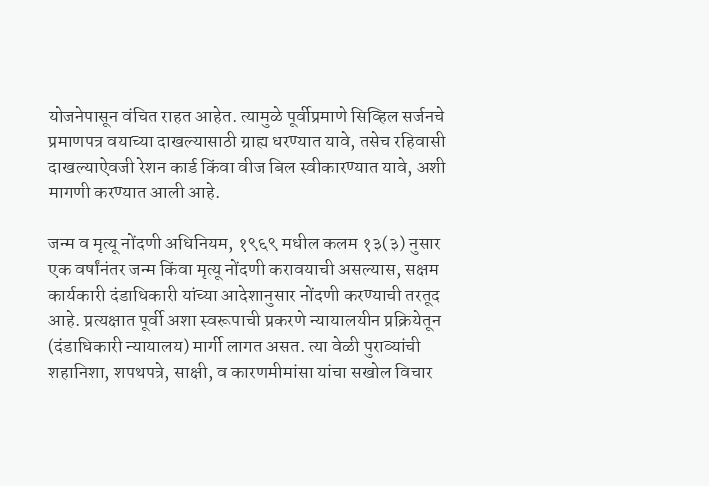योजनेपासून वंचित राहत आहेत. त्यामुळे पूर्वीप्रमाणे सिव्हिल सर्जनचे प्रमाणपत्र वयाच्या दाखल्यासाठी ग्राह्य धरण्यात यावे, तसेच रहिवासी दाखल्याऐवजी रेशन कार्ड किंवा वीज बिल स्वीकारण्यात यावे, अशी मागणी करण्यात आली आहे.

जन्म व मृत्यू नोंदणी अधिनियम, १९६९ मधील कलम १३(३) नुसार एक वर्षांनंतर जन्म किंवा मृत्यू नोंदणी करावयाची असल्यास, सक्षम कार्यकारी दंडाधिकारी यांच्या आदेशानुसार नोंदणी करण्याची तरतूद आहे. प्रत्यक्षात पूर्वी अशा स्वरूपाची प्रकरणे न्यायालयीन प्रक्रियेतून (दंडाधिकारी न्यायालय) मार्गी लागत असत. त्या वेळी पुराव्यांची शहानिशा, शपथपत्रे, साक्षी, व कारणमीमांसा यांचा सखोल विचार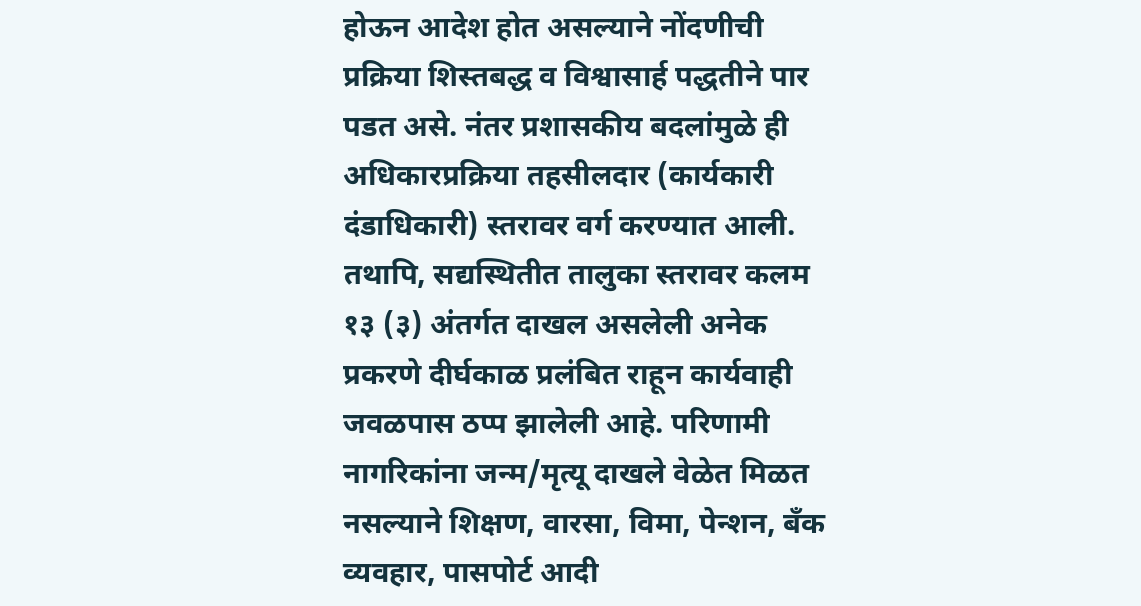होऊन आदेश होत असल्याने नोंदणीची प्रक्रिया शिस्तबद्ध व विश्वासार्ह पद्धतीने पार पडत असे. नंतर प्रशासकीय बदलांमुळे ही अधिकारप्रक्रिया तहसीलदार (कार्यकारी दंडाधिकारी) स्तरावर वर्ग करण्यात आली. तथापि, सद्यस्थितीत तालुका स्तरावर कलम १३ (३) अंतर्गत दाखल असलेली अनेक प्रकरणे दीर्घकाळ प्रलंबित राहून कार्यवाही जवळपास ठप्प झालेली आहे. परिणामी नागरिकांना जन्म/मृत्यू दाखले वेळेत मिळत नसल्याने शिक्षण, वारसा, विमा, पेन्शन, बँक व्यवहार, पासपोर्ट आदी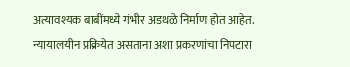अत्यावश्यक बाबींमध्ये गंभीर अडथळे निर्माण होत आहेत. न्यायालयीन प्रक्रियेत असताना अशा प्रकरणांचा निपटारा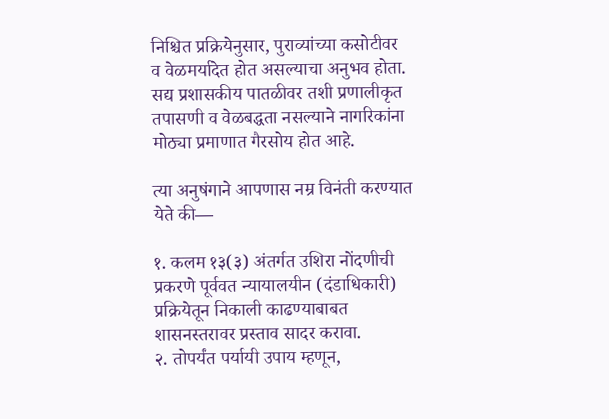निश्चित प्रक्रियेनुसार, पुराव्यांच्या कसोटीवर व वेळमर्यादेत होत असल्याचा अनुभव होता. सद्य प्रशासकीय पातळीवर तशी प्रणालीकृत तपासणी व वेळबद्धता नसल्याने नागरिकांना मोठ्या प्रमाणात गैरसोय होत आहे.

त्या अनुषंगाने आपणास नम्र विनंती करण्यात येते की—

१. कलम १३(३) अंतर्गत उशिरा नोंदणीची प्रकरणे पूर्ववत न्यायालयीन (दंडाधिकारी) प्रक्रियेतून निकाली काढण्याबाबत शासनस्तरावर प्रस्ताव सादर करावा.
२. तोपर्यंत पर्यायी उपाय म्हणून,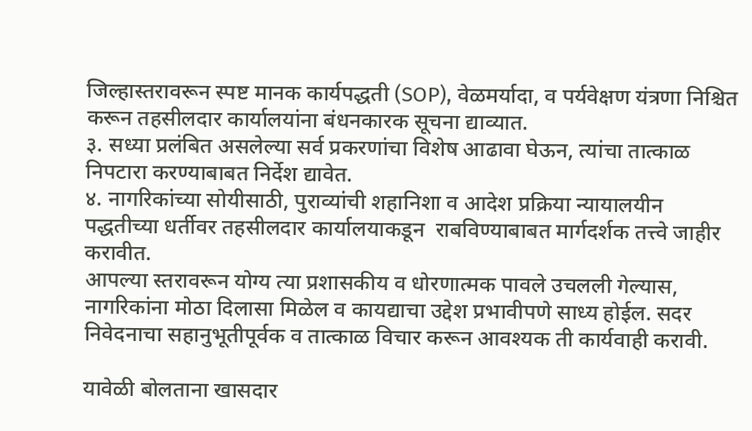जिल्हास्तरावरून स्पष्ट मानक कार्यपद्धती (SOP), वेळमर्यादा, व पर्यवेक्षण यंत्रणा निश्चित करून तहसीलदार कार्यालयांना बंधनकारक सूचना द्याव्यात.
३. सध्या प्रलंबित असलेल्या सर्व प्रकरणांचा विशेष आढावा घेऊन, त्यांचा तात्काळ निपटारा करण्याबाबत निर्देश द्यावेत.
४. नागरिकांच्या सोयीसाठी, पुराव्यांची शहानिशा व आदेश प्रक्रिया न्यायालयीन पद्धतीच्या धर्तीवर तहसीलदार कार्यालयाकडून  राबविण्याबाबत मार्गदर्शक तत्त्वे जाहीर करावीत.
आपल्या स्तरावरून योग्य त्या प्रशासकीय व धोरणात्मक पावले उचलली गेल्यास, नागरिकांना मोठा दिलासा मिळेल व कायद्याचा उद्देश प्रभावीपणे साध्य होईल. सदर निवेदनाचा सहानुभूतीपूर्वक व तात्काळ विचार करून आवश्यक ती कार्यवाही करावी.

यावेळी बोलताना खासदार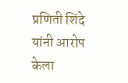प्रणिती शिंदे यांनी आरोप केला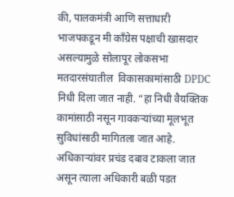की, पालकमंत्री आणि सत्ताधारी भाजपकडून मी काँग्रेस पक्षाची खासदार असल्यामुळे सोलापूर लोकसभा मतदारसंघातील  विकासकामांसाठी DPDC निधी दिला जात नाही. “हा निधी वैयक्तिक कामांसाठी नसून गावकऱ्यांच्या मूलभूत सुविधांसाठी मागितला जात आहे. अधिकाऱ्यांवर प्रचंड दबाव टाकला जात असून त्याला अधिकारी बळी पडत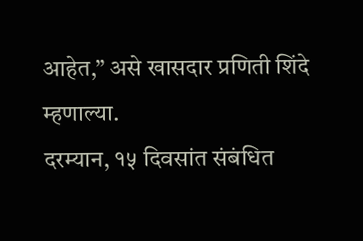आहेत,” असे खासदार प्रणिती शिंदे म्हणाल्या.
दरम्यान, १५ दिवसांत संबंधित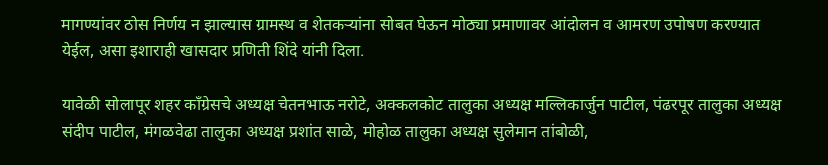मागण्यांवर ठोस निर्णय न झाल्यास ग्रामस्थ व शेतकऱ्यांना सोबत घेऊन मोठ्या प्रमाणावर आंदोलन व आमरण उपोषण करण्यात येईल, असा इशाराही खासदार प्रणिती शिंदे यांनी दिला.

यावेळी सोलापूर शहर काँग्रेसचे अध्यक्ष चेतनभाऊ नरोटे, अक्कलकोट तालुका अध्यक्ष मल्लिकार्जुन पाटील, पंढरपूर तालुका अध्यक्ष संदीप पाटील, मंगळवेढा तालुका अध्यक्ष प्रशांत साळे, मोहोळ तालुका अध्यक्ष सुलेमान तांबोळी,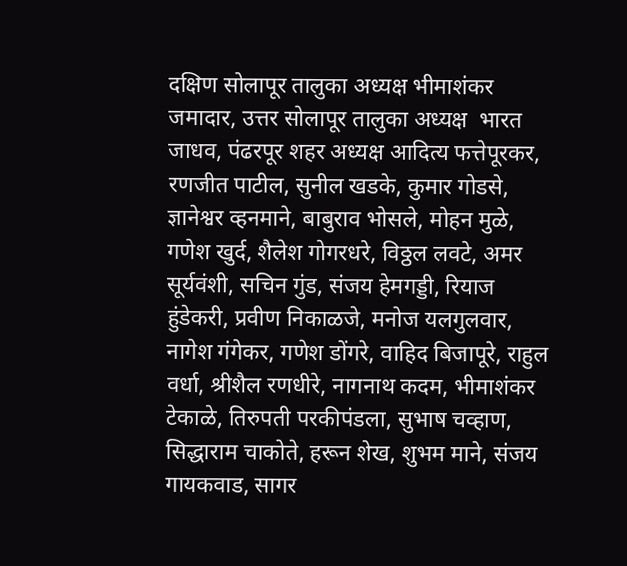दक्षिण सोलापूर तालुका अध्यक्ष भीमाशंकर जमादार, उत्तर सोलापूर तालुका अध्यक्ष  भारत जाधव, पंढरपूर शहर अध्यक्ष आदित्य फत्तेपूरकर, रणजीत पाटील, सुनील खडके, कुमार गोडसे, ज्ञानेश्वर व्हनमाने, बाबुराव भोसले, मोहन मुळे, गणेश खुर्द, शैलेश गोगरधरे, विठ्ठल लवटे, अमर सूर्यवंशी, सचिन गुंड, संजय हेमगड्डी, रियाज हुंडेकरी, प्रवीण निकाळजे, मनोज यलगुलवार, नागेश गंगेकर, गणेश डोंगरे, वाहिद बिजापूरे, राहुल वर्धा, श्रीशैल रणधीरे, नागनाथ कदम, भीमाशंकर टेकाळे, तिरुपती परकीपंडला, सुभाष चव्हाण, सिद्धाराम चाकोते, हरून शेख, शुभम माने, संजय गायकवाड, सागर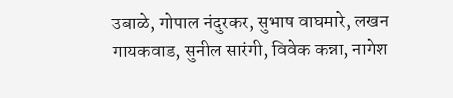उबाळे, गोपाल नंदुरकर, सुभाष वाघमारे, लखन गायकवाड, सुनील सारंगी, विवेक कन्ना, नागेश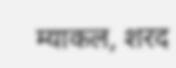म्याकल, शरद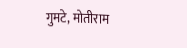गुमटे, मोतीराम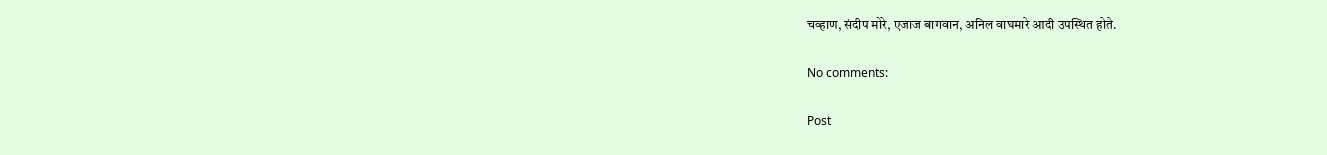चव्हाण, संदीप मोरे, एजाज बागवान, अनिल वाघमारे आदी उपस्थित होते.

No comments:

Post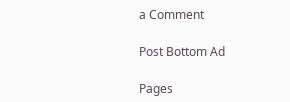a Comment

Post Bottom Ad

Pages